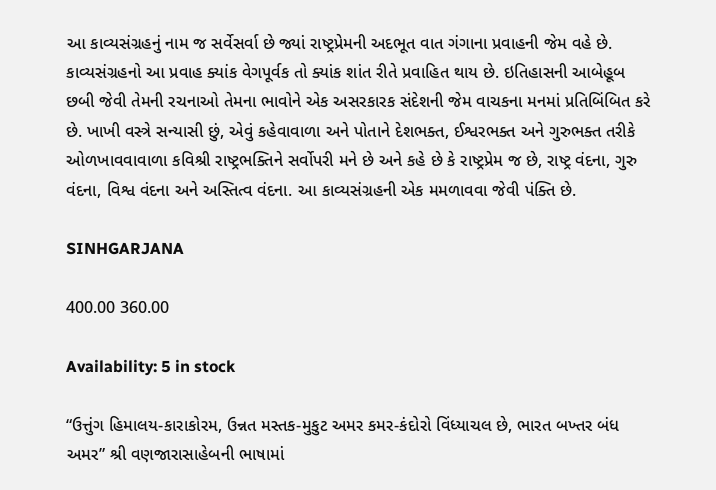આ કાવ્યસંગ્રહનું નામ જ સર્વેસર્વા છે જ્યાં રાષ્ટ્રપ્રેમની અદભૂત વાત ગંગાના પ્રવાહની જેમ વહે છે. કાવ્યસંગ્રહનો આ પ્રવાહ ક્યાંક વેગપૂર્વક તો ક્યાંક શાંત રીતે પ્રવાહિત થાય છે. ઇતિહાસની આબેહૂબ છબી જેવી તેમની રચનાઓ તેમના ભાવોને એક અસરકારક સંદેશની જેમ વાચકના મનમાં પ્રતિબિંબિત કરે છે. ખાખી વસ્ત્રે સન્યાસી છું, એવું કહેવાવાળા અને પોતાને દેશભક્ત, ઈશ્વરભક્ત અને ગુરુભક્ત તરીકે ઓળખાવવાવાળા કવિશ્રી રાષ્ટ્રભક્તિને સર્વોપરી મને છે અને કહે છે કે રાષ્ટ્રપ્રેમ જ છે, રાષ્ટ્ર વંદના, ગુરુ વંદના, વિશ્વ વંદના અને અસ્તિત્વ વંદના. આ કાવ્યસંગ્રહની એક મમળાવવા જેવી પંક્તિ છે.

SINHGARJANA

400.00 360.00

Availability: 5 in stock

“ઉત્તુંગ હિમાલય-કારાકોરમ, ઉન્નત મસ્તક-મુકુટ અમર કમર-કંદોરો વિંધ્યાચલ છે, ભારત બખ્તર બંધ અમર” શ્રી વણજારાસાહેબની ભાષામાં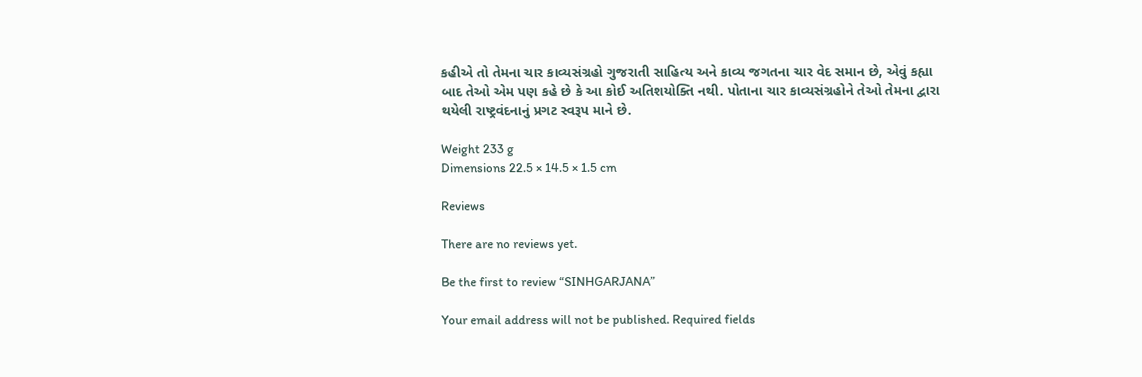કહીએ તો તેમના ચાર કાવ્યસંગ્રહો ગુજરાતી સાહિત્ય અને કાવ્ય જગતના ચાર વેદ સમાન છે, એવું કહ્યા બાદ તેઓ એમ પણ કહે છે કે આ કોઈ અતિશયોક્તિ નથી. પોતાના ચાર કાવ્યસંગ્રહોને તેઓ તેમના દ્વારા થયેલી રાષ્ટ્રવંદનાનું પ્રગટ સ્વરૂપ માને છે.

Weight 233 g
Dimensions 22.5 × 14.5 × 1.5 cm

Reviews

There are no reviews yet.

Be the first to review “SINHGARJANA”

Your email address will not be published. Required fields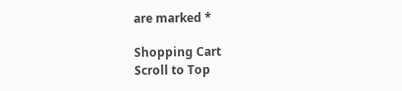are marked *

Shopping Cart
Scroll to Top